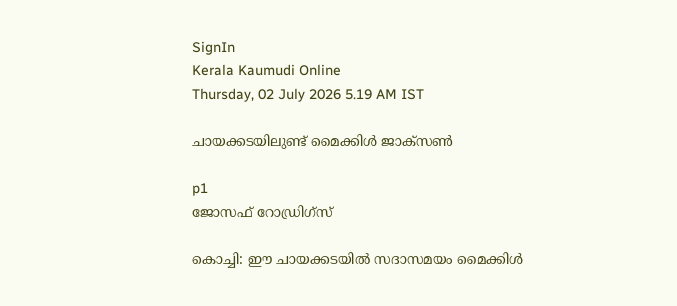SignIn
Kerala Kaumudi Online
Thursday, 02 July 2026 5.19 AM IST

ചായക്കടയിലുണ്ട് മൈക്കിൾ ജാക്സൺ

p1
ജോസഫ് റോഡ്രിഗ്സ്

കൊച്ചി: ഈ ചായക്കടയിൽ സദാസമയം മൈക്കിൾ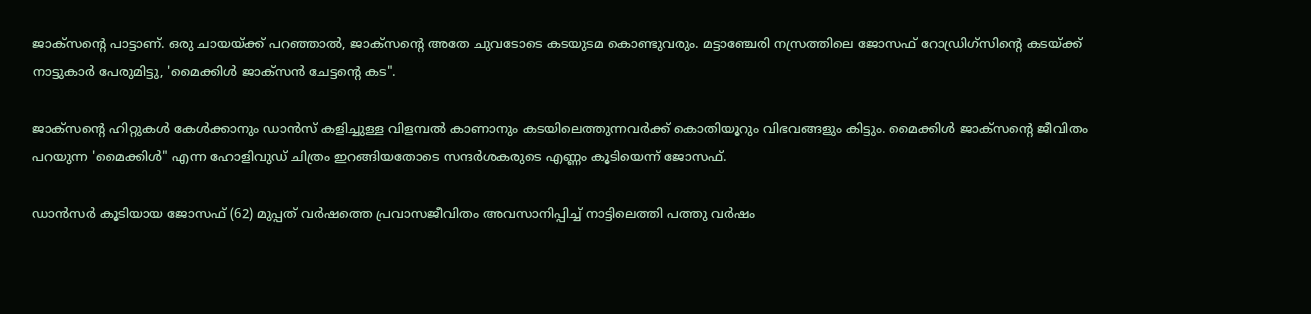ജാക്സന്റെ പാട്ടാണ്. ഒരു ചായയ്ക്ക് പറഞ്ഞാൽ, ജാക്സന്റെ അതേ ചുവടോടെ കടയുടമ കൊണ്ടുവരും. മട്ടാഞ്ചേരി നസ്രത്തിലെ ജോസഫ് റോഡ്രിഗ്‌സിന്റെ കടയ്ക്ക് നാട്ടുകാർ പേരുമിട്ടു, 'മൈക്കിൾ ജാക്‌സൻ ചേട്ടന്റെ കട".

ജാക്‌സന്റെ ഹിറ്റുകൾ കേൾക്കാനും ഡാൻസ് കളിച്ചുള്ള വിളമ്പൽ കാണാനും കടയിലെത്തുന്നവർക്ക് കൊതിയൂറും വിഭവങ്ങളും കിട്ടും. മൈക്കിൾ ജാക്സന്റെ ജീവിതം പറയുന്ന 'മൈക്കിൾ" എന്ന ഹോളിവുഡ് ചിത്രം ഇറങ്ങിയതോടെ സന്ദർശകരുടെ എണ്ണം കൂടിയെന്ന് ജോസഫ്.

ഡാൻസർ കൂടിയായ ജോസഫ് (62) മുപ്പത് വർഷത്തെ പ്രവാസജീവിതം അവസാനിപ്പിച്ച് നാട്ടിലെത്തി പത്തു വർഷം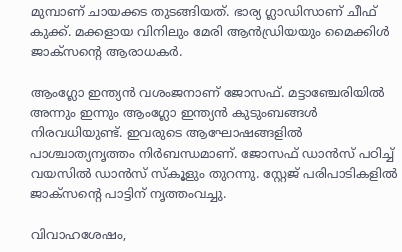മുമ്പാണ് ചായക്കട തുടങ്ങിയത്. ഭാര്യ ഗ്ലാഡിസാണ് ചീഫ് കുക്ക്. മക്കളായ വിനിലും മേരി ആൻഡ്രിയയും മൈക്കിൾ ജാക്‌സന്റെ ആരാധകർ.

ആംഗ്ലോ ഇന്ത്യൻ വശംജനാണ് ജോസഫ്. മട്ടാഞ്ചേരിയിൽ അന്നും ഇന്നും ആംഗ്ലോ ഇന്ത്യൻ കുടുംബങ്ങൾ നിരവധിയുണ്ട്. ഇവരുടെ ആഘോഷങ്ങളിൽ പാശ്ചാത്യനൃത്തം നിർബന്ധമാണ്. ജോസഫ് ഡാൻസ് പഠിച്ച് വയസിൽ ഡാൻസ് സ്‌കൂളും തുറന്നു. സ്റ്റേജ് പരിപാടികളിൽ ജാക്‌സന്റെ പാട്ടിന് നൃത്തംവച്ചു.

വിവാഹശേഷം,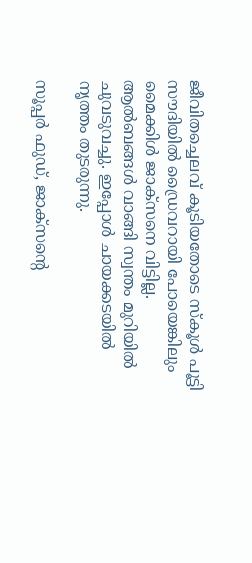ജീവിതച്ചെലവ് കൂടിയതോടെ സ്‌കൂൾ പൂട്ടി സൗദിയിൽ ഡ്രൈവറായി പോയെങ്കിലും മൈക്കിൾ ജാക്‌സനെ വിട്ടില്ല. ആൽബങ്ങൾ വാങ്ങി സ്വന്തം മുറിയിൽ ചുവടുവച്ചു. ഇപ്പോൾ ചായക്കടയിൽ നൃത്തം തുടരുന്നു.

സൂപ്പർ ഫുഡ്, ജാക്സന്റെ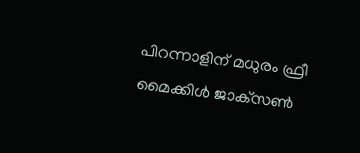പിറന്നാളിന് മധുരം ഫ്രീ
മൈക്കിൾ ജാക്‌സൺ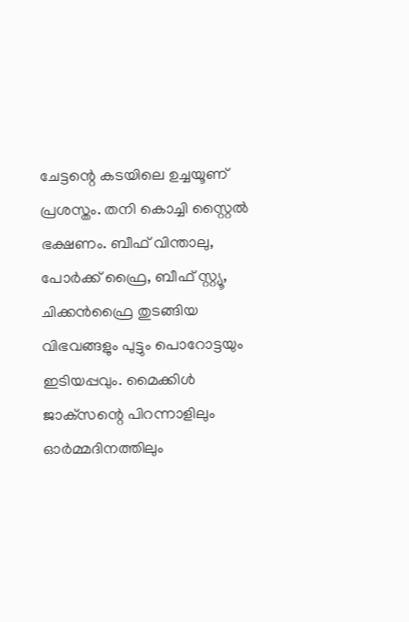ചേട്ടന്റെ കടയിലെ ഉച്ചയൂണ് പ്രശസ്തം. തനി കൊച്ചി സ്റ്റൈൽ ഭക്ഷണം. ബീഫ് വിന്താലു, പോർക്ക് ഫ്രൈ, ബീഫ് സ്റ്റ്യൂ, ചിക്കൻഫ്രൈ തുടങ്ങിയ വിഭവങ്ങളും പുട്ടും പൊറോട്ടയും ഇടിയപ്പവും. മൈക്കിൾ ജാക്‌സന്റെ പിറന്നാളിലും ഓർമ്മദിനത്തിലും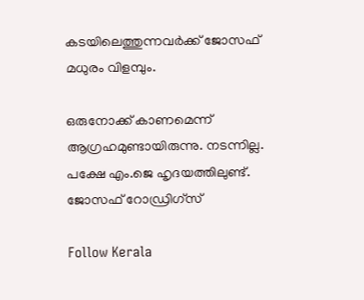കടയിലെത്തുന്നവർക്ക് ജോസഫ് മധുരം വിളമ്പും.

ഒരുനോക്ക് കാണമെന്ന് ആഗ്രഹമുണ്ടായിരുന്നു. നടന്നില്ല. പക്ഷേ എം.ജെ ഹൃദയത്തിലുണ്ട്.
ജോസഫ് റോഡ്രിഗ്സ്

Follow Kerala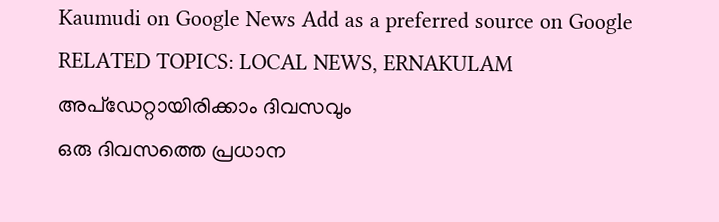Kaumudi on Google News Add as a preferred source on Google
RELATED TOPICS: LOCAL NEWS, ERNAKULAM
അപ്ഡേറ്റായിരിക്കാം ദിവസവും
ഒരു ദിവസത്തെ പ്രധാന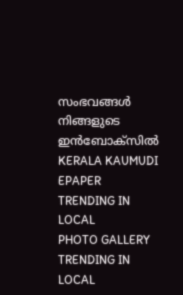സംഭവങ്ങൾ നിങ്ങളുടെ ഇൻബോക്സിൽ
KERALA KAUMUDI EPAPER
TRENDING IN LOCAL
PHOTO GALLERY
TRENDING IN LOCAL